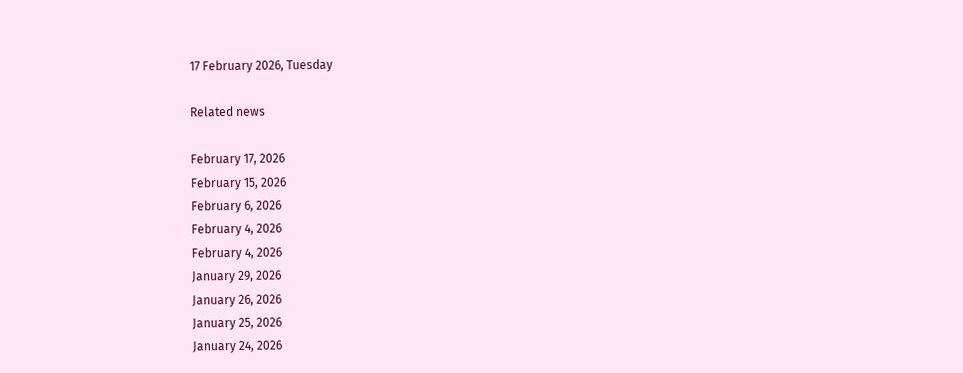17 February 2026, Tuesday

Related news

February 17, 2026
February 15, 2026
February 6, 2026
February 4, 2026
February 4, 2026
January 29, 2026
January 26, 2026
January 25, 2026
January 24, 2026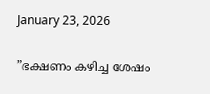January 23, 2026

”ഭക്ഷണം കഴിച്ച ശേഷം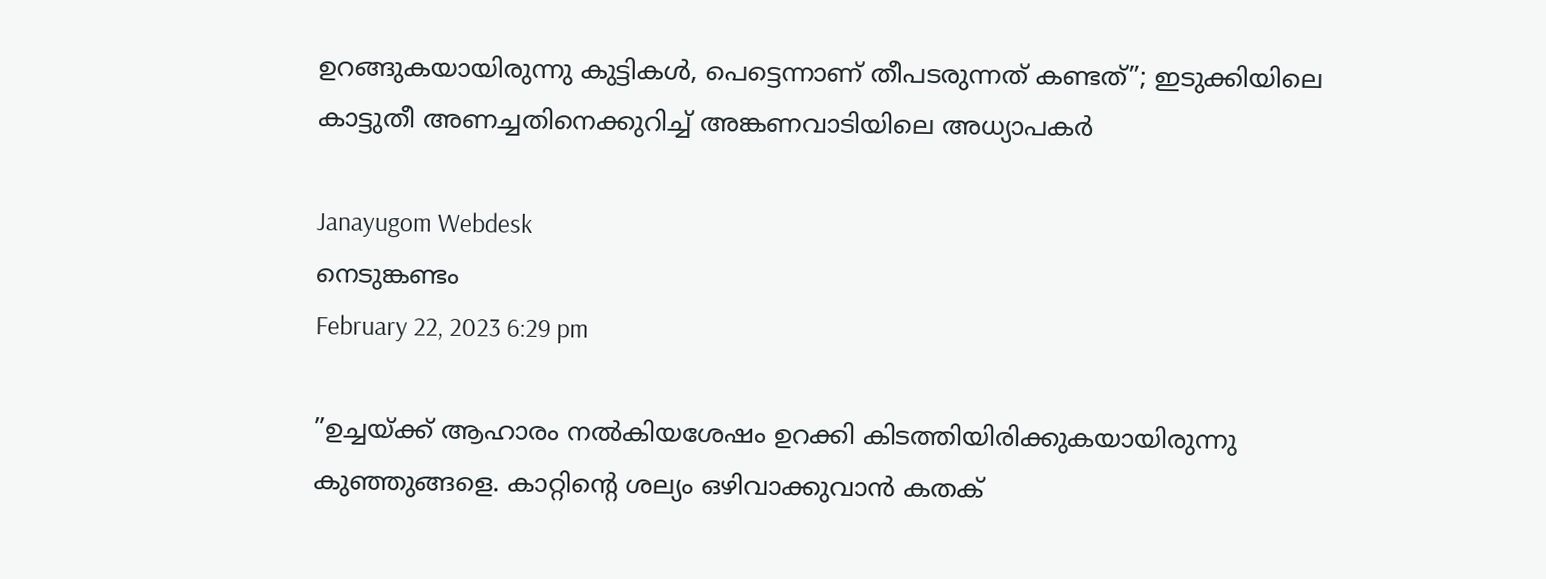ഉറങ്ങുകയായിരുന്നു കുട്ടികള്‍, പെട്ടെന്നാണ് തീപടരുന്നത് കണ്ടത്”; ഇടുക്കിയിലെ കാട്ടുതീ അണച്ചതിനെക്കുറിച്ച് അങ്കണവാടിയിലെ അധ്യാപകര്‍

Janayugom Webdesk
നെടുങ്കണ്ടം
February 22, 2023 6:29 pm

”ഉച്ചയ്ക്ക് ആഹാരം നല്‍കിയശേഷം ഉറക്കി കിടത്തിയിരിക്കുകയായിരുന്നു കുഞ്ഞുങ്ങളെ. കാറ്റിന്റെ ശല്യം ഒഴിവാക്കുവാന്‍ കതക്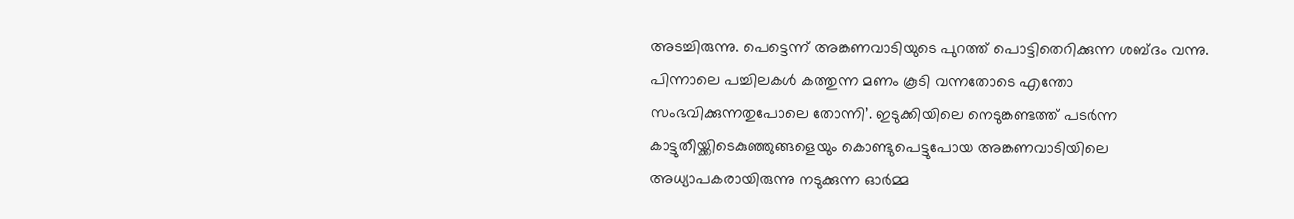അടച്ചിരുന്നു. പെട്ടെന്ന് അങ്കണവാടിയുടെ പുറത്ത് പൊട്ടിതെറിക്കുന്ന ശബ്ദം വന്നു. പിന്നാലെ പച്ചിലകള്‍ കത്തുന്ന മണം കൂടി വന്നതോടെ എന്തോ സംഭവിക്കുന്നതുപോലെ തോന്നി’. ഇടുക്കിയിലെ നെടുങ്കണ്ടത്ത് പടര്‍ന്ന കാട്ടുതീയ്ക്കിടെകുഞ്ഞുങ്ങളെയും കൊണ്ടുപെട്ടുപോയ അങ്കണവാടിയിലെ അധ്യാപകരായിരുന്നു നടുക്കുന്ന ഓര്‍മ്മ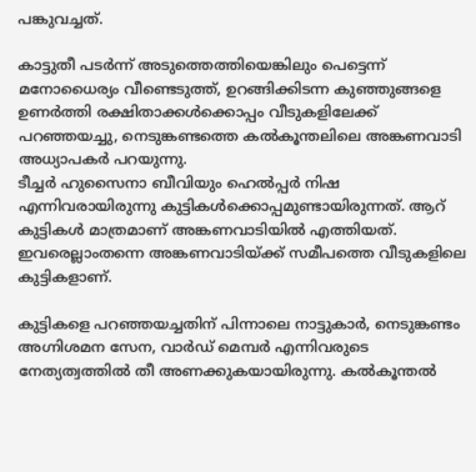പങ്കുവച്ചത്.

കാട്ടുതീ പടര്‍ന്ന് അടുത്തെത്തിയെങ്കിലും പെട്ടെന്ന് മനോധൈര്യം വീണ്ടെടുത്ത്, ഉറങ്ങിക്കിടന്ന കുഞ്ഞുങ്ങളെ ഉണര്‍ത്തി രക്ഷിതാക്കള്‍ക്കൊപ്പം വീടുകളിലേക്ക് പറഞ്ഞയച്ചു, നെടുങ്കണ്ടത്തെ കല്‍കൂന്തലിലെ അങ്കണവാടി അധ്യാപകര്‍ പറയുന്നു.
ടീച്ചര്‍ ഹുസൈനാ ബീവിയും ഹെല്‍പ്പര്‍ നിഷ എന്നിവരായിരുന്നു കുട്ടികള്‍ക്കൊപ്പമുണ്ടായിരുന്നത്. ആറ് കുട്ടികള്‍ മാത്രമാണ് അങ്കണവാടിയില്‍ എത്തിയത്. ഇവരെല്ലാംതന്നെ അങ്കണവാടിയ്ക്ക് സമീപത്തെ വീടുകളിലെ കുട്ടികളാണ്.

കുട്ടികളെ പറഞ്ഞയച്ചതിന് പിന്നാലെ നാട്ടുകാര്‍, നെടുങ്കണ്ടം അഗ്നിശമന സേന, വാര്‍ഡ് മെമ്പര്‍ എന്നിവരുടെ നേത്യത്വത്തില്‍ തീ അണക്കുകയായിരുന്നു. കല്‍കൂന്തല്‍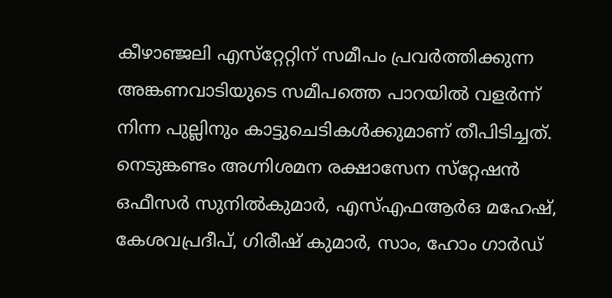കീഴാഞ്ജലി എസ്‌റ്റേറ്റിന് സമീപം പ്രവര്‍ത്തിക്കുന്ന അങ്കണവാടിയുടെ സമീപത്തെ പാറയില്‍ വളര്‍ന്ന് നിന്ന പുല്ലിനും കാട്ടുചെടികള്‍ക്കുമാണ് തീപിടിച്ചത്. നെടുങ്കണ്ടം അഗ്നിശമന രക്ഷാസേന സ്‌റ്റേഷന്‍ ഒഫീസര്‍ സുനില്‍കുമാര്‍, എസ്എഫആര്‍ഒ മഹേഷ്, കേശവപ്രദീപ്, ഗിരീഷ് കുമാര്‍, സാം, ഹോം ഗാര്‍ഡ്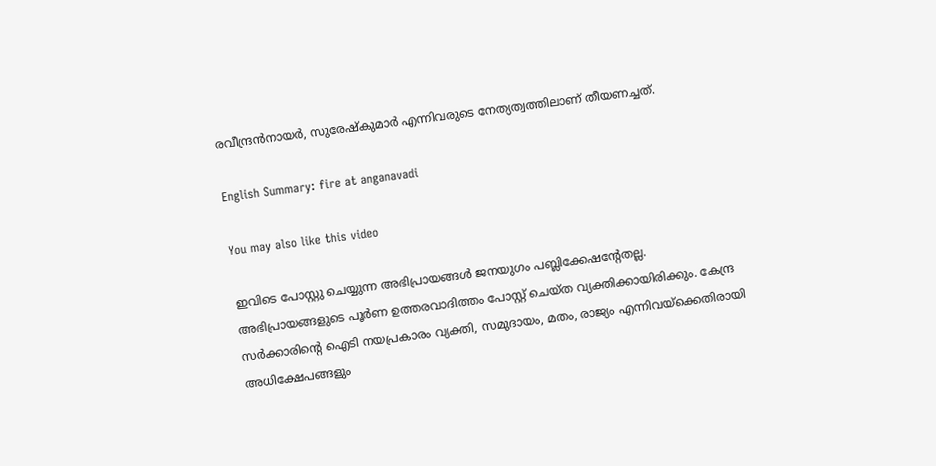രവീന്ദ്രന്‍നായര്‍, സുരേഷ്‌കുമാര്‍ എന്നിവരുടെ നേത്യത്വത്തിലാണ് തീയണച്ചത്.

English Summary: fire at anganavadi

You may also like this video

ഇവിടെ പോസ്റ്റു ചെയ്യുന്ന അഭിപ്രായങ്ങള്‍ ജനയുഗം പബ്ലിക്കേഷന്റേതല്ല. അഭിപ്രായങ്ങളുടെ പൂര്‍ണ ഉത്തരവാദിത്തം പോസ്റ്റ് ചെയ്ത വ്യക്തിക്കായിരിക്കും. കേന്ദ്ര സര്‍ക്കാരിന്റെ ഐടി നയപ്രകാരം വ്യക്തി, സമുദായം, മതം, രാജ്യം എന്നിവയ്‌ക്കെതിരായി അധിക്ഷേപങ്ങളും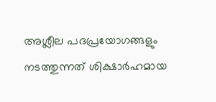അശ്ലീല പദപ്രയോഗങ്ങളും നടത്തുന്നത് ശിക്ഷാര്‍ഹമായ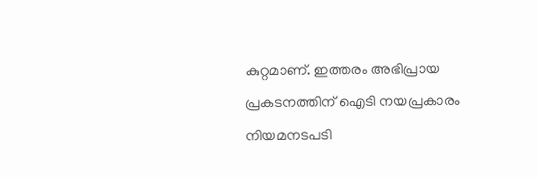കുറ്റമാണ്. ഇത്തരം അഭിപ്രായ പ്രകടനത്തിന് ഐടി നയപ്രകാരം നിയമനടപടി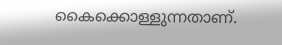കൈക്കൊള്ളുന്നതാണ്.